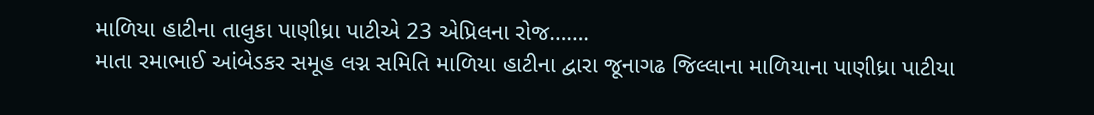માળિયા હાટીના તાલુકા પાણીધ્રા પાટીએ 23 એપ્રિલના રોજ…….
માતા રમાભાઈ આંબેડકર સમૂહ લગ્ન સમિતિ માળિયા હાટીના દ્વારા જૂનાગઢ જિલ્લાના માળિયાના પાણીધ્રા પાટીયા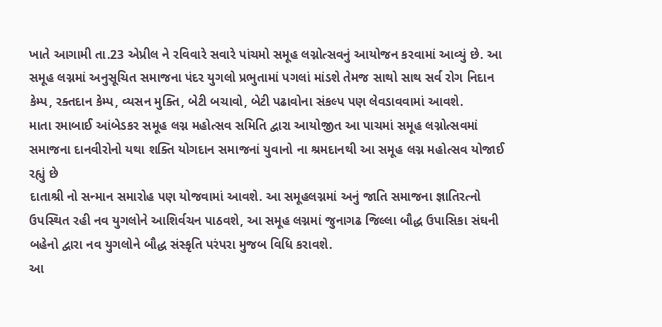ખાતે આગામી તા.23 એપ્રીલ ને રવિવારે સવારે પાંચમો સમૂહ લગ્નોત્સવનું આયોજન કરવામાં આવ્યું છે. આ સમૂહ લગ્નમાં અનુસૂચિત સમાજના પંદર યુગલો પ્રભુતામાં પગલાં માંડશે તેમજ સાથો સાથ સર્વ રોગ નિદાન કેમ્પ, રક્તદાન કેમ્પ, વ્યસન મુક્તિ, બેટી બચાવો, બેટી પઢાવોના સંકલ્પ પણ લેવડાવવામાં આવશે.
માતા રમાબાઈ આંબેડકર સમૂહ લગ્ન મહોત્સવ સમિતિ દ્વારા આયોજીત આ પાચમાં સમૂહ લગ્નોત્સવમાં સમાજના દાનવીરોનો યથા શક્તિ યોગદાન સમાજનાં યુવાનો ના શ્રમદાનથી આ સમૂહ લગ્ન મહોત્સવ યોજાઈ રહ્યું છે
દાતાશ્રી નો સન્માન સમારોહ પણ યોજવામાં આવશે. આ સમૂહલગ્નમાં અનું જાતિ સમાજના જ્ઞાતિરત્નો ઉપસ્થિત રહી નવ યુગલોને આશિર્વચન પાઠવશે, આ સમૂહ લગ્નમાં જુનાગઢ જિલ્લા બૌદ્ધ ઉપાસિકા સંઘની બહેનો દ્વારા નવ યુગલોને બૌદ્ધ સંસ્કૃતિ પરંપરા મુજબ વિધિ કરાવશે.
આ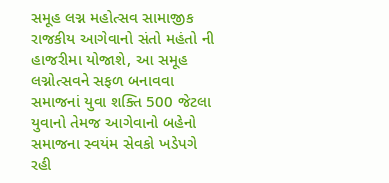સમૂહ લગ્ન મહોત્સવ સામાજીક રાજકીય આગેવાનો સંતો મહંતો ની હાજરીમા યોજાશે, આ સમૂહ લગ્નોત્સવને સફળ બનાવવા સમાજનાં યુવા શક્તિ 500 જેટલા યુવાનો તેમજ આગેવાનો બહેનો સમાજના સ્વયંમ સેવકો ખડેપગે રહી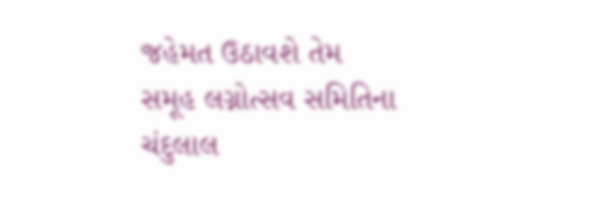જહેમત ઉઠાવશે તેમ સમૂહ લગ્નોત્સવ સમિતિના ચંદુલાલ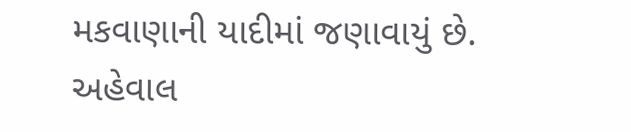મકવાણાની યાદીમાં જણાવાયું છે.
અહેવાલ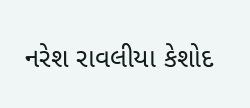નરેશ રાવલીયા કેશોદ